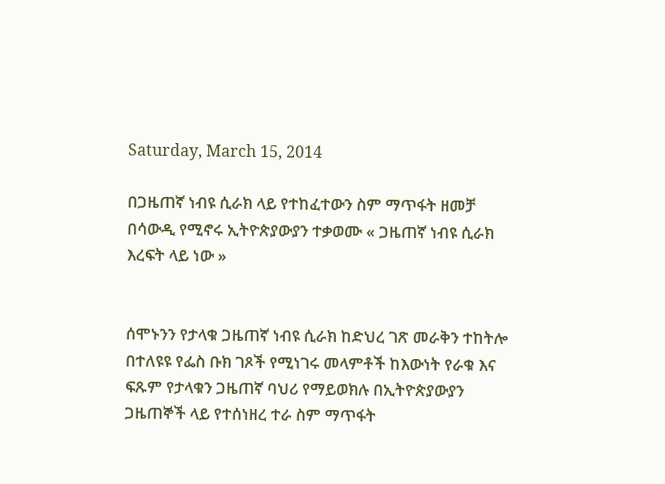Saturday, March 15, 2014

በጋዜጠኛ ነብዩ ሲራክ ላይ የተከፈተውን ስም ማጥፋት ዘመቻ በሳውዲ የሚኖሩ ኢትዮጵያውያን ተቃወሙ « ጋዜጠኛ ነብዩ ሲራክ እረፍት ላይ ነው »


ሰሞኑንን የታላቁ ጋዜጠኛ ነብዩ ሲራክ ከድህረ ገጽ መራቅን ተከትሎ በተለዩዩ የፌስ ቡክ ገጾች የሚነገሩ መላምቶች ከእውነት የራቁ እና ፍጹም የታላቁን ጋዜጠኛ ባህሪ የማይወክሉ በኢትዮጵያውያን ጋዜጠኞች ላይ የተሰነዘረ ተራ ስም ማጥፋት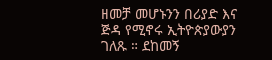ዘመቻ መሆኑንን በሪያድ እና ጅዳ የሚኖሩ ኢትዮጵያውያን ገለጹ ። ደከመኝ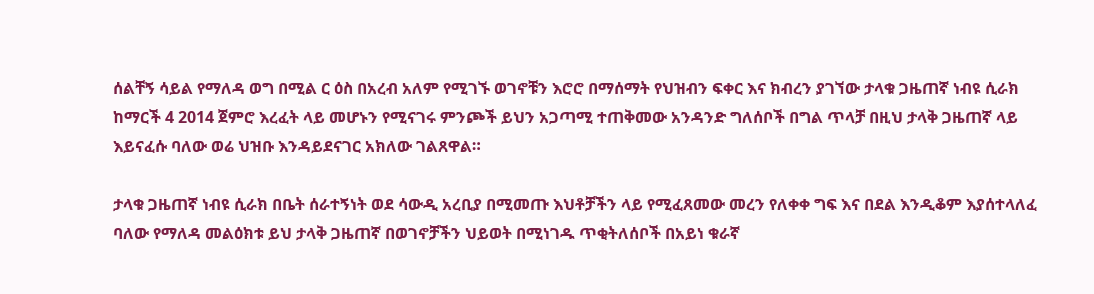ሰልቸኝ ሳይል የማለዳ ወግ በሚል ር ዕስ በአረብ አለም የሚገኙ ወገኖቹን እሮሮ በማሰማት የህዝብን ፍቀር እና ክብረን ያገኘው ታላቁ ጋዜጠኛ ነብዩ ሲራክ ከማርች 4 2014 ጀምሮ እረፈት ላይ መሆኑን የሚናገሩ ምንጮች ይህን አጋጣሚ ተጠቅመው አንዳንድ ግለሰቦች በግል ጥላቻ በዚህ ታላቅ ጋዜጠኛ ላይ እይናፈሱ ባለው ወሬ ህዝቡ እንዳይደናገር አክለው ገልጸዋል።

ታላቁ ጋዜጠኛ ነብዩ ሲራክ በቤት ሰራተኝነት ወደ ሳውዲ አረቢያ በሚመጡ እህቶቻችን ላይ የሚፈጸመው መረን የለቀቀ ግፍ እና በደል እንዲቆም እያሰተላለፈ ባለው የማለዳ መልዕክቱ ይህ ታላቅ ጋዜጠኛ በወገኖቻችን ህይወት በሚነገዱ ጥቂትለሰቦች በአይነ ቁራኛ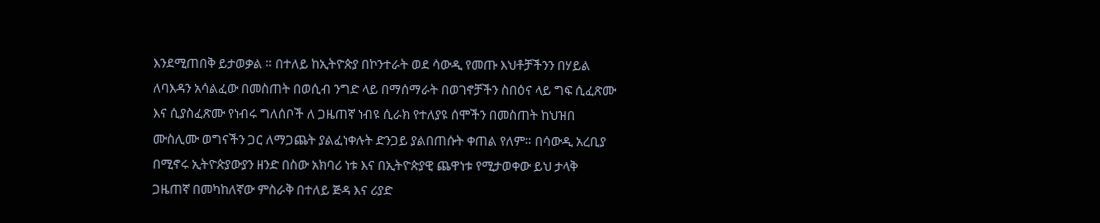እንደሚጠበቅ ይታወቃል ። በተለይ ከኢትዮጵያ በኮንተራት ወደ ሳውዲ የመጡ እህቶቻችንን በሃይል ለባእዳን አሳልፈው በመስጠት በወሲብ ንግድ ላይ በማሰማራት በወገኖቻችን ስበዕና ላይ ግፍ ሲፈጽሙ እና ሲያስፈጽሙ የነብሩ ግለሰቦች ለ ጋዜጠኛ ነብዩ ሲራክ የተለያዩ ሰሞችን በመስጠት ከህዝበ ሙስሊሙ ወግናችን ጋር ለማጋጨት ያልፈነቀሉት ድንጋይ ያልበጠሱት ቀጠል የለም። በሳውዲ አረቢያ በሚኖሩ ኢትዮጵያውያን ዘንድ በስው አክባሪ ነቱ እና በኢትዮጵያዊ ጨዋነቱ የሚታወቀው ይህ ታላቅ ጋዜጠኛ በመካከለኛው ምስራቅ በተለይ ጅዳ እና ሪያድ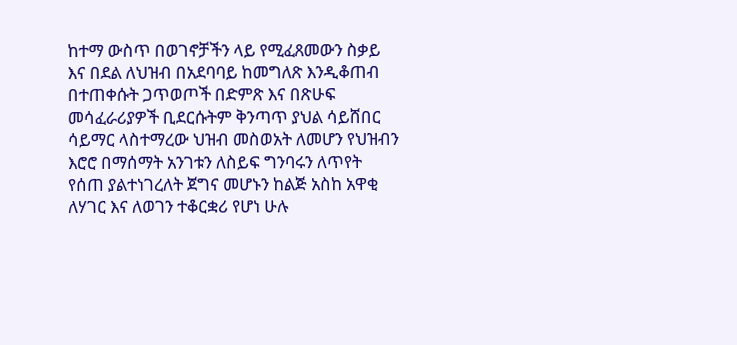ከተማ ውስጥ በወገኖቻችን ላይ የሚፈጸመውን ስቃይ እና በደል ለህዝብ በአደባባይ ከመግለጽ እንዲቆጠብ በተጠቀሱት ጋጥወጦች በድምጽ እና በጽሁፍ መሳፈራሪያዎች ቢደርሱትም ቅንጣጥ ያህል ሳይሸበር ሳይማር ላስተማረው ህዝብ መስወአት ለመሆን የህዝብን እሮሮ በማሰማት አንገቱን ለስይፍ ግንባሩን ለጥየት የሰጠ ያልተነገረለት ጀግና መሆኑን ከልጅ አስከ አዋቂ ለሃገር እና ለወገን ተቆርቋሪ የሆነ ሁሉ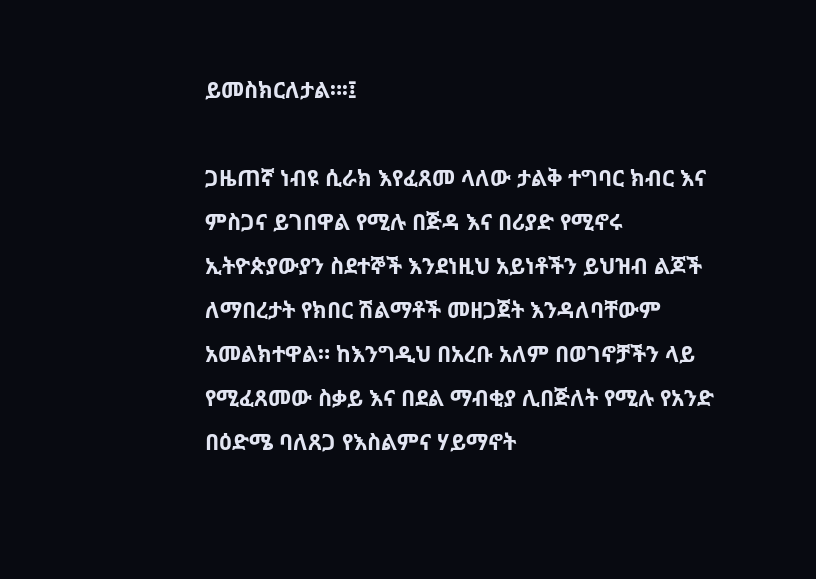ይመስክርለታል።፡፤

ጋዜጠኛ ነብዩ ሲራክ እየፈጸመ ላለው ታልቅ ተግባር ክብር እና ምስጋና ይገበዋል የሚሉ በጅዳ እና በሪያድ የሚኖሩ ኢትዮጵያውያን ስደተኞች እንደነዚህ አይነቶችን ይህዝብ ልጆች ለማበረታት የክበር ሽልማቶች መዘጋጀት እንዳለባቸውም አመልክተዋል። ከእንግዲህ በአረቡ አለም በወገኖቻችን ላይ የሚፈጸመው ስቃይ እና በደል ማብቂያ ሊበጅለት የሚሉ የአንድ በዕድሜ ባለጸጋ የእስልምና ሃይማኖት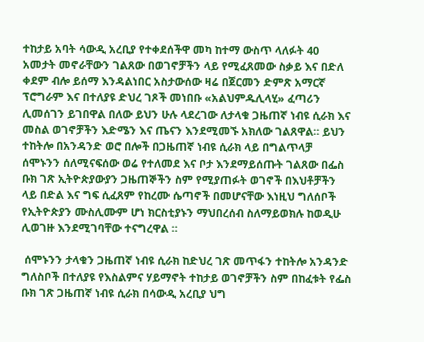ተከታይ አባት ሳውዲ አረቢያ የተቀደሰችዋ መካ ከተማ ውስጥ ላለፉት 40 አመታት መኖራቸውን ገልጸው በወገኖቻችን ላይ የሚፈጸመው ስቃይ እና በድለ ቀደም ብሎ ይሰማ እንዳልነበር አስታውሰው ዛሬ በጀርመን ድምጽ አማርኛ ፕሮግራም እና በተለያዩ ድህረ ገጾች መነበቡ «አልህምዱሊላሂ» ፈጣሪን ሊመሰገን ይገበዋል በለው ይህን ሁሉ ላደረገው ለታላቁ ጋዜጠኛ ነብዩ ሲራክ እና መስል ወገኖቻችን እድሜን እና ጤናን እንደሚመኙ አክለው ገልጸዋል። ይህን ተከትሎ በአንዳንድ ወሮ በሎች በጋዜጠኛ ነብዩ ሲራክ ላይ በግልጥላቻ ሰሞኑንን ሰለሚናፍሰው ወሬ የተለመደ እና ቦታ እንደማይሰጡት ገልጸው በፌስ ቡክ ገጽ ኢትዮጵያውያን ጋዜጠኞችን ስም የሚያጠፉት ወገኖች በእህቶቻችን ላይ በድል እና ግፍ ሲፈጸም የከረሙ ሴጣኖች በመሆናቸው እነዚህ ግለሰቦች የኢትዮጵያን ሙስሊሙም ሆነ ክርስቲያኑን ማህበረሰብ ስለማይወክሉ ከወዲሁ ሊወገዙ እንደሚገባቸው ተናግረዋል ።

 ሰሞኑንን ታላቁን ጋዜጠኛ ነብዩ ሲራክ ከድህረ ገጽ መጥፋን ተከትሎ አንዳንድ ግለስቦች በተለያዩ የእስልምና ሃይማኖት ተከታይ ወገኖቻችን ስም በከፈቱት የፌስ ቡክ ገጽ ጋዜጠኛ ነብዩ ሲራክ በሳውዲ አረቢያ ህግ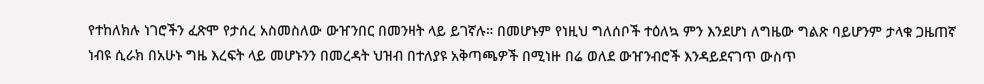የተከለክሉ ነገሮችን ፈጽሞ የታሰረ አስመስለው ውዠንበር በመንዛት ላይ ይገኛሉ። በመሆኑም የነዚህ ግለሰቦች ተዕለኳ ምን እንደሆነ ለግዜው ግልጽ ባይሆንም ታላቁ ጋዜጠኛ ነብዩ ሲራክ በአሁኑ ግዜ እረፍት ላይ መሆኑንን በመረዳት ህዝብ በተለያዩ አቅጣጫዎች በሚነዙ በሬ ወለደ ውዠንብሮች እንዳይደናገጥ ውስጥ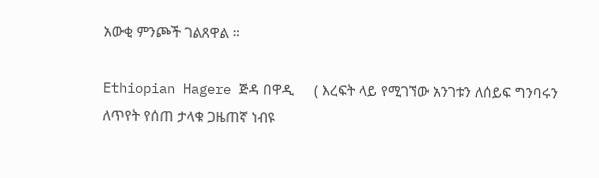አውቂ ምንጮች ገልጸዋል ።

Ethiopian Hagere ጅዳ በዋዲ     ( እረፍት ላይ የሚገኘው አንገቱን ለሰይፍ ግንባሩን ለጥየት የሰጠ ታላቁ ጋዜጠኛ ነብዩ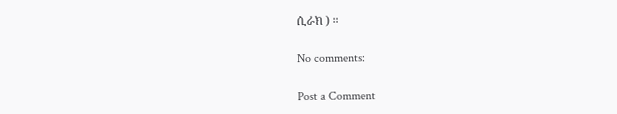ሲራክ ) ።

No comments:

Post a Comment